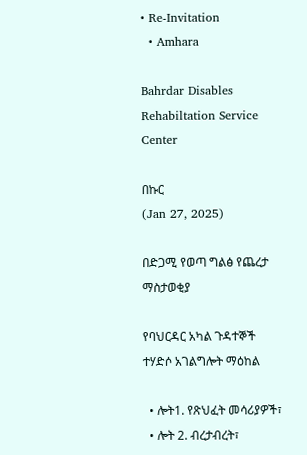• Re-Invitation
  • Amhara

Bahrdar Disables Rehabiltation Service Center

በኩር
(Jan 27, 2025)

በድጋሚ የወጣ ግልፅ የጨረታ ማስታወቂያ

የባህርዳር አካል ጉዳተኞች ተሃድሶ አገልግሎት ማዕከል

  • ሎት1. የጽህፈት መሳሪያዎች፣
  • ሎት 2. ብረታብረት፣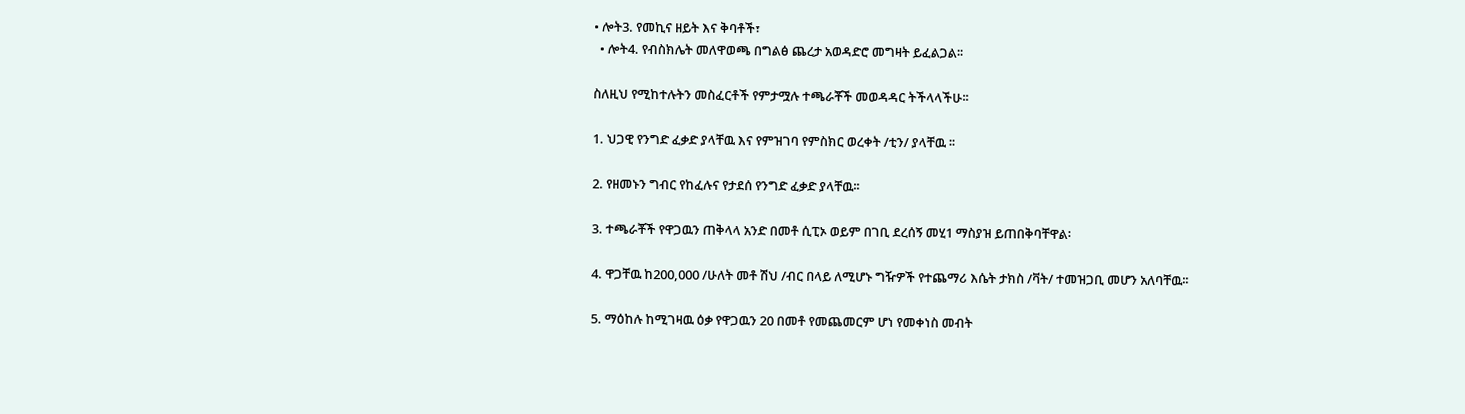• ሎት3. የመኪና ዘይት እና ቅባቶች፣
  • ሎት4. የብስክሌት መለዋወጫ በግልፅ ጨረታ አወዳድሮ መግዛት ይፈልጋል፡፡

ስለዚህ የሚከተሉትን መስፈርቶች የምታሟሉ ተጫራቾች መወዳዳር ትችላላችሁ፡፡

1. ህጋዊ የንግድ ፈቃድ ያላቸዉ እና የምዝገባ የምስክር ወረቀት /ቲን/ ያላቸዉ ፡፡

2. የዘመኑን ግብር የከፈሉና የታደሰ የንግድ ፈቃድ ያላቸዉ፡፡

3. ተጫራቾች የዋጋዉን ጠቅላላ አንድ በመቶ ሲፒኦ ወይም በገቢ ደረሰኝ መሂ1 ማስያዝ ይጠበቅባቸዋል፡

4. ዋጋቸዉ ከ200,000 /ሁለት መቶ ሽህ /ብር በላይ ለሚሆኑ ግዥዎች የተጨማሪ እሴት ታክስ /ቫት/ ተመዝጋቢ መሆን አለባቸዉ፡፡

5. ማዕከሉ ከሚገዛዉ ዕቃ የዋጋዉን 20 በመቶ የመጨመርም ሆነ የመቀነስ መብት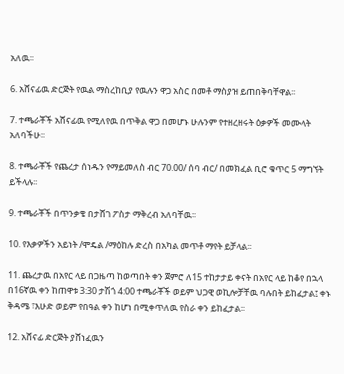አለዉ፡፡

6. አሸናፊዉ ድርጅት የዉል ማስረከቢያ የዉሉን ዋጋ አስር በመቶ ማስያዝ ይጠበቅባቸዋል፡፡

7. ተጫራቾች አሸናፊዉ የሚለየዉ በጥቅል ዋጋ በመሆኑ ሁሉንም የተዘረዘሩት ዕቃዎች መሙላት አለባችሁ፡፡

8. ተጫራቾች የጨረታ ሰነዱን የማይመለስ ብር 70.00/ ሰባ ብር/ በመክፈል ቢሮ ቁጥር 5 ማግኘት ይችላሉ፡፡

9. ተጫራቾች በጥንቃቄ በታሸገ ፖስታ ማቅረብ አለባቸዉ፡፡

10. የእቃዎችን አይነት /ሞዴል /ማዕከሉ ድረስ በአካል መጥቶ ማየት ይቻላል፡፡

11. ጨረታዉ በአየር ላይ በጋዜጣ ከወጣበት ቀን ጀምሮ ለ15 ተከታታይ ቀናት በአየር ላይ ከቆየ በኋላ በ16ኛዉ ቀን ከጠዋቱ 3:30 ታሽጎ 4:00 ተጫራቾች ወይም ህጋዊ ወኪሎቻቸዉ ባሉበት ይከፈታል፤ ቀኑ ቅዳሜ ፣እሁድ ወይም የበዓል ቀን ከሆነ በሚቀጥለዉ የስራ ቀን ይከፈታል፡፡

12. አሸናፊ ድርጅት ያሸነፈዉን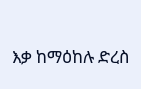እቃ ከማዕከሉ ድረስ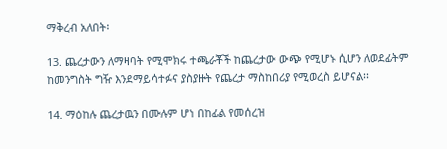ማቅረብ አለበት፡

13. ጨረታውን ለማዛባት የሚሞክሩ ተጫራቾች ከጨረታው ውጭ የሚሆኑ ሲሆን ለወደፊትም ከመንግስት ግዥ እንደማይሳተፉና ያስያዙት የጨረታ ማስከበሪያ የሚወረስ ይሆናል፡፡

14. ማዕከሉ ጨረታዉን በሙሉም ሆነ በከፊል የመሰረዝ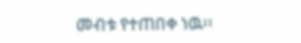መብቱ የተጠበቀ ነዉ፡፡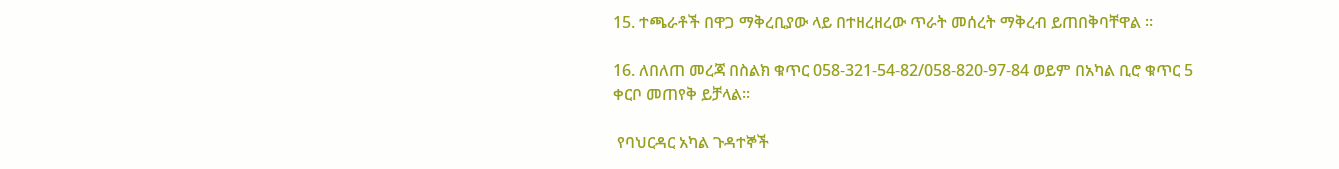15. ተጫራቶች በዋጋ ማቅረቢያው ላይ በተዘረዘረው ጥራት መሰረት ማቅረብ ይጠበቅባቸዋል ፡፡

16. ለበለጠ መረጃ በስልክ ቁጥር 058-321-54-82/058-820-97-84 ወይም በአካል ቢሮ ቁጥር 5 ቀርቦ መጠየቅ ይቻላል፡፡

 የባህርዳር አካል ጉዳተኞች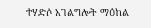ተሃድሶ አገልግሎት ማዕከል